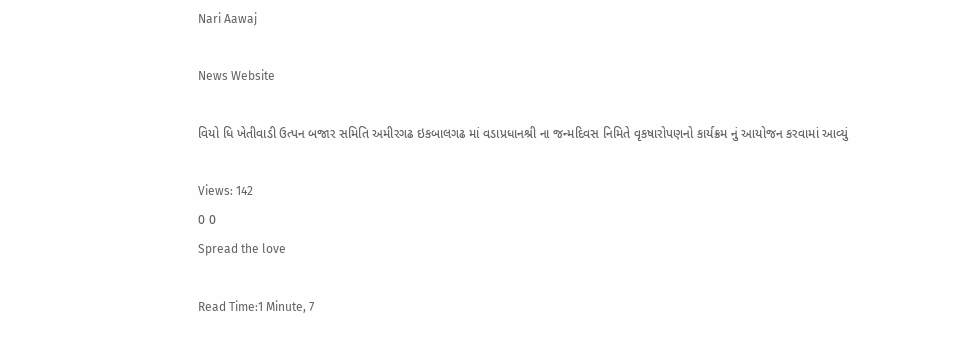Nari Aawaj

News Website

વિયો ધિ ખેતીવાડી ઉત્પન બજાર સમિતિ અમીરગઢ ઇકબાલગઢ માં વડાપ્રધાનશ્રી ના જન્મદિવસ નિમિતે વૃકષારોપણનો કાર્યક્રમ નું આયોજન કરવામાં આવ્યું

Views: 142
0 0
Spread the love

Read Time:1 Minute, 7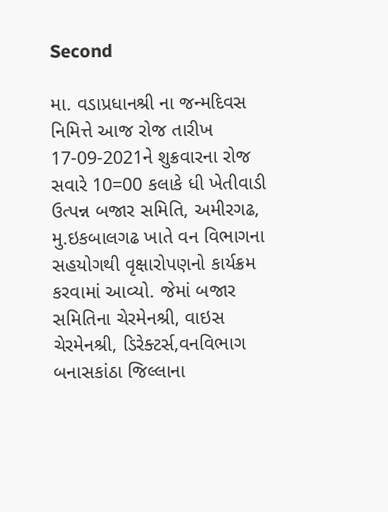Second

મા. વડાપ્રધાનશ્રી ના જન્મદિવસ નિમિત્તે આજ રોજ તારીખ 17-09-2021ને શુક્રવારના રોજ સવારે 10=00 કલાકે ધી ખેતીવાડી ઉત્પન્ન બજાર સમિતિ, અમીરગઢ, મુ.ઇકબાલગઢ ખાતે વન વિભાગના સહયોગથી વૃક્ષારોપણનો કાર્યક્રમ કરવામાં આવ્યો. જેમાં બજાર સમિતિના ચેરમેનશ્રી, વાઇસ ચેરમેનશ્રી, ડિરેક્ટર્સ,વનવિભાગ બનાસકાંઠા જિલ્લાના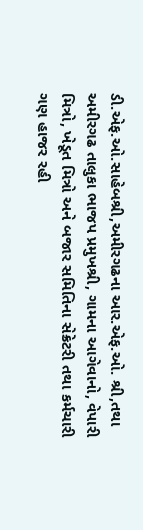ડી.એફ.ઓ.સાહેબશ્રી,અમીરગઢના આર.એફ.ઓ. શ્રી,તથા અમીરગઢ તાલુકા ભાજપ પ્રમુખશ્રી, ગામના આગેવાનો, વેપારી મિત્રો, ખેડૂત મિત્રો અને બજાર સમિતિના સેક્રેટરી તથા કર્મચારી ગણ હાજર રહી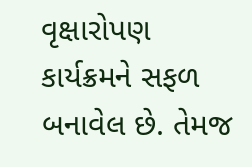વૃક્ષારોપણ કાર્યક્રમને સફળ બનાવેલ છે. તેમજ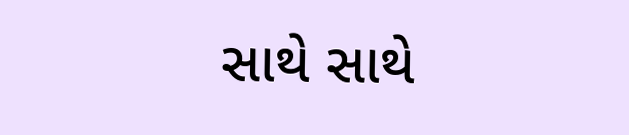સાથે સાથે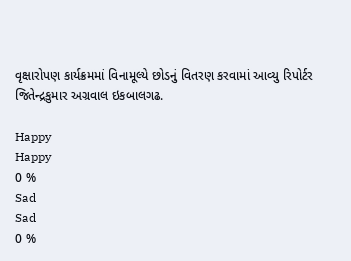વૃક્ષારોપણ કાર્યક્રમમાં વિનામૂલ્યે છોડનું વિતરણ કરવામાં આવ્યુ રિપોર્ટર જિતેન્દ્રકુમાર અગ્રવાલ ઇકબાલગઢ.

Happy
Happy
0 %
Sad
Sad
0 %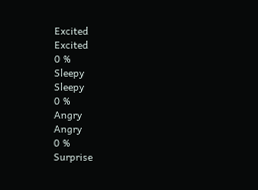Excited
Excited
0 %
Sleepy
Sleepy
0 %
Angry
Angry
0 %
Surprise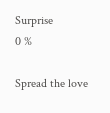Surprise
0 %

Spread the love